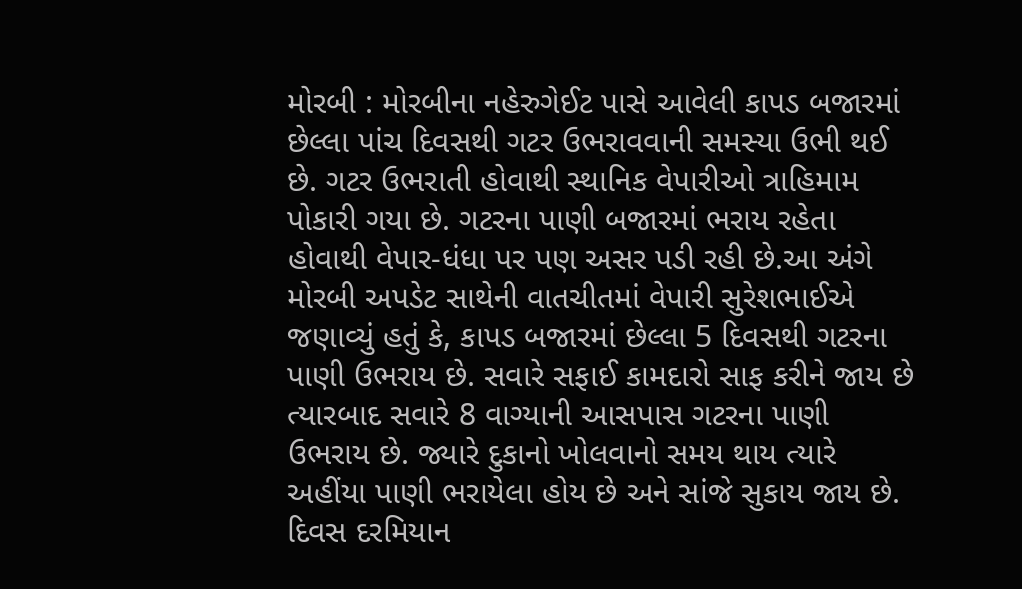મોરબી : મોરબીના નહેરુગેઈટ પાસે આવેલી કાપડ બજારમાં છેલ્લા પાંચ દિવસથી ગટર ઉભરાવવાની સમસ્યા ઉભી થઈ છે. ગટર ઉભરાતી હોવાથી સ્થાનિક વેપારીઓ ત્રાહિમામ પોકારી ગયા છે. ગટરના પાણી બજારમાં ભરાય રહેતા હોવાથી વેપાર-ધંધા પર પણ અસર પડી રહી છે.આ અંગે મોરબી અપડેટ સાથેની વાતચીતમાં વેપારી સુરેશભાઈએ જણાવ્યું હતું કે, કાપડ બજારમાં છેલ્લા 5 દિવસથી ગટરના પાણી ઉભરાય છે. સવારે સફાઈ કામદારો સાફ કરીને જાય છે ત્યારબાદ સવારે 8 વાગ્યાની આસપાસ ગટરના પાણી ઉભરાય છે. જ્યારે દુકાનો ખોલવાનો સમય થાય ત્યારે અહીંયા પાણી ભરાયેલા હોય છે અને સાંજે સુકાય જાય છે. દિવસ દરમિયાન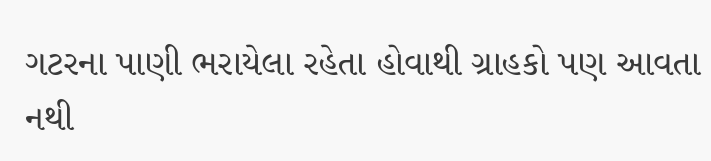ગટરના પાણી ભરાયેલા રહેતા હોવાથી ગ્રાહકો પણ આવતા નથી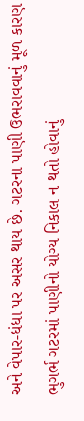અને વેપાર-ધંધા પર અસર થાય છે. ગટરના પાણી ઉભરાવવાનું મૂળ કારણ ભુગર્ભ ગટરમાં પાણીનો યોગ્ય નિકાલ ન થતો હોવાનું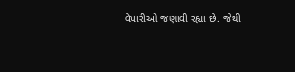વેપારીઓ જણાવી રહ્યા છે. જેથી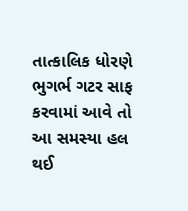તાત્કાલિક ધોરણે ભુગર્ભ ગટર સાફ કરવામાં આવે તો આ સમસ્યા હલ થઈ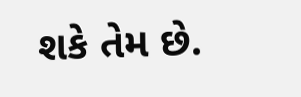શકે તેમ છે.